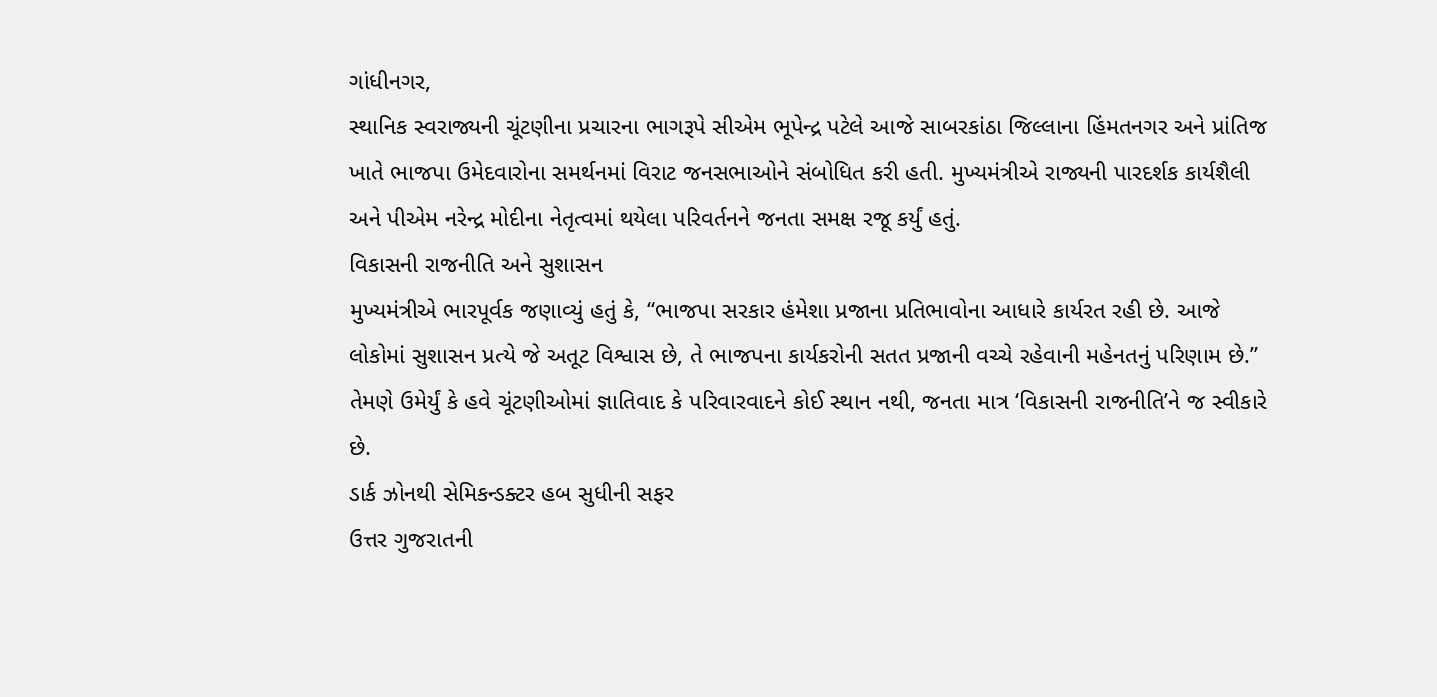ગાંધીનગર,
સ્થાનિક સ્વરાજ્યની ચૂંટણીના પ્રચારના ભાગરૂપે સીએમ ભૂપેન્દ્ર પટેલે આજે સાબરકાંઠા જિલ્લાના હિંમતનગર અને પ્રાંતિજ ખાતે ભાજપા ઉમેદવારોના સમર્થનમાં વિરાટ જનસભાઓને સંબોધિત કરી હતી. મુખ્યમંત્રીએ રાજ્યની પારદર્શક કાર્યશૈલી અને પીએમ નરેન્દ્ર મોદીના નેતૃત્વમાં થયેલા પરિવર્તનને જનતા સમક્ષ રજૂ કર્યું હતું.
વિકાસની રાજનીતિ અને સુશાસન
મુખ્યમંત્રીએ ભારપૂર્વક જણાવ્યું હતું કે, “ભાજપા સરકાર હંમેશા પ્રજાના પ્રતિભાવોના આધારે કાર્યરત રહી છે. આજે લોકોમાં સુશાસન પ્રત્યે જે અતૂટ વિશ્વાસ છે, તે ભાજપના કાર્યકરોની સતત પ્રજાની વચ્ચે રહેવાની મહેનતનું પરિણામ છે.” તેમણે ઉમેર્યું કે હવે ચૂંટણીઓમાં જ્ઞાતિવાદ કે પરિવારવાદને કોઈ સ્થાન નથી, જનતા માત્ર ‘વિકાસની રાજનીતિ’ને જ સ્વીકારે છે.
ડાર્ક ઝોનથી સેમિકન્ડક્ટર હબ સુધીની સફર
ઉત્તર ગુજરાતની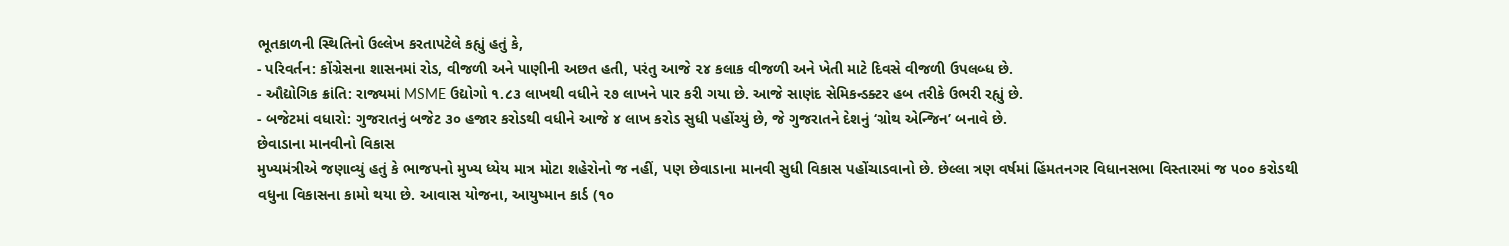ભૂતકાળની સ્થિતિનો ઉલ્લેખ કરતાપટેલે કહ્યું હતું કે,
- પરિવર્તન: કોંગ્રેસના શાસનમાં રોડ, વીજળી અને પાણીની અછત હતી, પરંતુ આજે ૨૪ કલાક વીજળી અને ખેતી માટે દિવસે વીજળી ઉપલબ્ધ છે.
- ઔદ્યોગિક ક્રાંતિ: રાજ્યમાં MSME ઉદ્યોગો ૧.૮૩ લાખથી વધીને ૨૭ લાખને પાર કરી ગયા છે. આજે સાણંદ સેમિકન્ડક્ટર હબ તરીકે ઉભરી રહ્યું છે.
- બજેટમાં વધારો: ગુજરાતનું બજેટ ૩૦ હજાર કરોડથી વધીને આજે ૪ લાખ કરોડ સુધી પહોંચ્યું છે, જે ગુજરાતને દેશનું ‘ગ્રોથ એન્જિન’ બનાવે છે.
છેવાડાના માનવીનો વિકાસ
મુખ્યમંત્રીએ જણાવ્યું હતું કે ભાજપનો મુખ્ય ધ્યેય માત્ર મોટા શહેરોનો જ નહીં, પણ છેવાડાના માનવી સુધી વિકાસ પહોંચાડવાનો છે. છેલ્લા ત્રણ વર્ષમાં હિંમતનગર વિધાનસભા વિસ્તારમાં જ ૫૦૦ કરોડથી વધુના વિકાસના કામો થયા છે. આવાસ યોજના, આયુષ્માન કાર્ડ (૧૦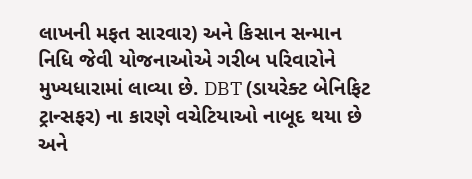લાખની મફત સારવાર) અને કિસાન સન્માન નિધિ જેવી યોજનાઓએ ગરીબ પરિવારોને મુખ્યધારામાં લાવ્યા છે. DBT (ડાયરેક્ટ બેનિફિટ ટ્રાન્સફર) ના કારણે વચેટિયાઓ નાબૂદ થયા છે અને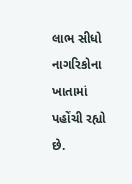લાભ સીધો નાગરિકોના ખાતામાં પહોંચી રહ્યો છે.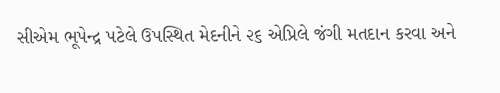સીએમ ભૂપેન્દ્ર પટેલે ઉપસ્થિત મેદનીને ૨૬ એપ્રિલે જંગી મતદાન કરવા અને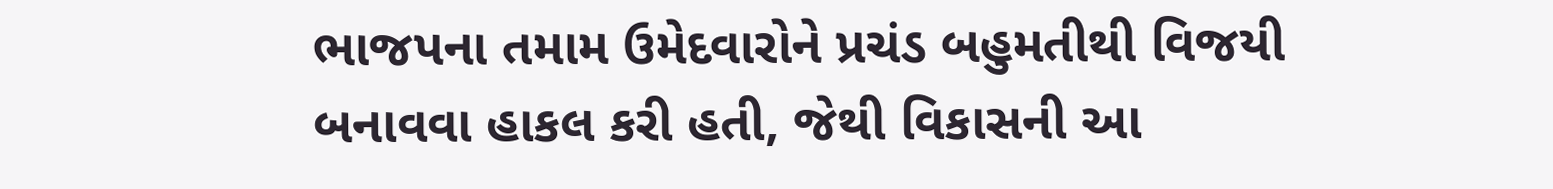ભાજપના તમામ ઉમેદવારોને પ્રચંડ બહુમતીથી વિજયી બનાવવા હાકલ કરી હતી, જેથી વિકાસની આ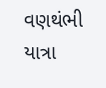વણથંભી યાત્રા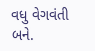વધુ વેગવંતી બને.